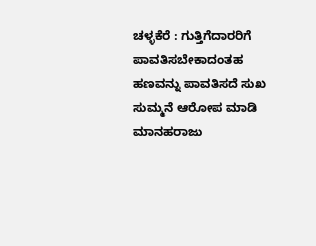ಚಳ್ಳಕೆರೆ : ಗುತ್ತಿಗೆದಾರರಿಗೆ ಪಾವತಿಸಬೇಕಾದಂತಹ ಹಣವನ್ನು ಪಾವತಿಸದೆ ಸುಖ ಸುಮ್ಮನೆ ಆರೋಪ ಮಾಡಿ ಮಾನಹರಾಜು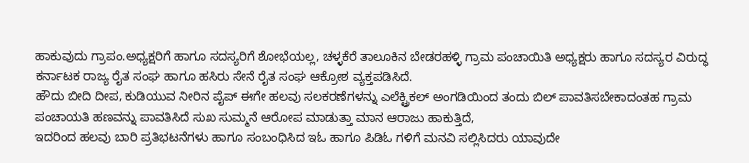ಹಾಕುವುದು ಗ್ರಾಪಂ.ಅಧ್ಯಕ್ಷರಿಗೆ ಹಾಗೂ ಸದಸ್ಯರಿಗೆ ಶೋಭೆಯಲ್ಲ, ಚಳ್ಳಕೆರೆ ತಾಲೂಕಿನ ಬೇಡರಹಳ್ಳಿ ಗ್ರಾಮ ಪಂಚಾಯಿತಿ ಅಧ್ಯಕ್ಷರು ಹಾಗೂ ಸದಸ್ಯರ ವಿರುದ್ಧ ಕರ್ನಾಟಕ ರಾಜ್ಯ ರೈತ ಸಂಘ ಹಾಗೂ ಹಸಿರು ಸೇನೆ ರೈತ ಸಂಘ ಆಕ್ರೋಶ ವ್ಯಕ್ತಪಡಿಸಿದೆ.
ಹೌದು ಬೀದಿ ದೀಪ, ಕುಡಿಯುವ ನೀರಿನ ಪೈಪ್ ಈಗೇ ಹಲವು ಸಲಕರಣೆಗಳನ್ನು ಎಲೆಕ್ಟ್ರಿಕಲ್ ಅಂಗಡಿಯಿಂದ ತಂದು ಬಿಲ್ ಪಾವತಿಸಬೇಕಾದಂತಹ ಗ್ರಾಮ ಪಂಚಾಯತಿ ಹಣವನ್ನು ಪಾವತಿಸಿದೆ ಸುಖ ಸುಮ್ಮನೆ ಆರೋಪ ಮಾಡುತ್ತಾ ಮಾನ ಆರಾಜು ಹಾಕುತ್ತಿದೆ,
ಇದರಿಂದ ಹಲವು ಬಾರಿ ಪ್ರತಿಭಟನೆಗಳು ಹಾಗೂ ಸಂಬಂಧಿಸಿದ ಇಓ ಹಾಗೂ ಪಿಡಿಓ ಗಳಿಗೆ ಮನವಿ ಸಲ್ಲಿಸಿದರು ಯಾವುದೇ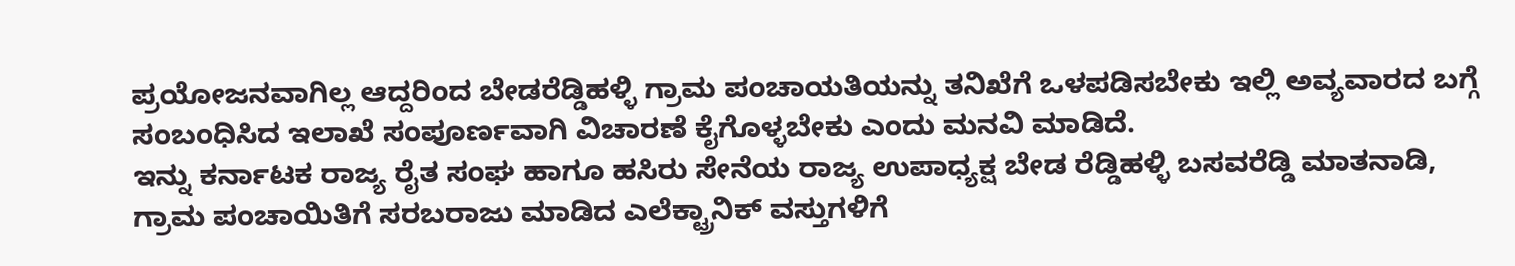ಪ್ರಯೋಜನವಾಗಿಲ್ಲ ಆದ್ದರಿಂದ ಬೇಡರೆಡ್ಡಿಹಳ್ಳಿ ಗ್ರಾಮ ಪಂಚಾಯತಿಯನ್ನು ತನಿಖೆಗೆ ಒಳಪಡಿಸಬೇಕು ಇಲ್ಲಿ ಅವ್ಯವಾರದ ಬಗ್ಗೆ ಸಂಬಂಧಿಸಿದ ಇಲಾಖೆ ಸಂಪೂರ್ಣವಾಗಿ ವಿಚಾರಣೆ ಕೈಗೊಳ್ಳಬೇಕು ಎಂದು ಮನವಿ ಮಾಡಿದೆ.
ಇನ್ನು ಕರ್ನಾಟಕ ರಾಜ್ಯ ರೈತ ಸಂಘ ಹಾಗೂ ಹಸಿರು ಸೇನೆಯ ರಾಜ್ಯ ಉಪಾಧ್ಯಕ್ಷ ಬೇಡ ರೆಡ್ಡಿಹಳ್ಳಿ ಬಸವರೆಡ್ಡಿ ಮಾತನಾಡಿ, ಗ್ರಾಮ ಪಂಚಾಯಿತಿಗೆ ಸರಬರಾಜು ಮಾಡಿದ ಎಲೆಕ್ಟ್ರಾನಿಕ್ ವಸ್ತುಗಳಿಗೆ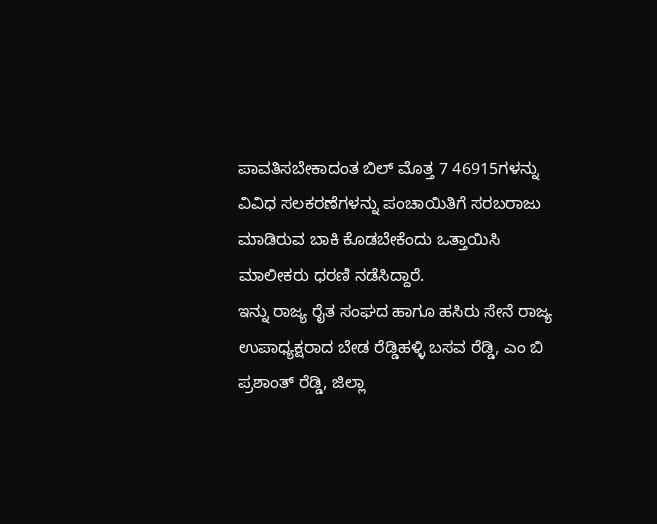ಪಾವತಿಸಬೇಕಾದಂತ ಬಿಲ್ ಮೊತ್ತ 7 46915ಗಳನ್ನು ವಿವಿಧ ಸಲಕರಣೆಗಳನ್ನು ಪಂಚಾಯಿತಿಗೆ ಸರಬರಾಜು ಮಾಡಿರುವ ಬಾಕಿ ಕೊಡಬೇಕೆಂದು ಒತ್ತಾಯಿಸಿ ಮಾಲೀಕರು ಧರಣಿ ನಡೆಸಿದ್ದಾರೆ.
ಇನ್ನು ರಾಜ್ಯ ರೈತ ಸಂಘದ ಹಾಗೂ ಹಸಿರು ಸೇನೆ ರಾಜ್ಯ ಉಪಾಧ್ಯಕ್ಷರಾದ ಬೇಡ ರೆಡ್ಡಿಹಳ್ಳಿ ಬಸವ ರೆಡ್ಡಿ, ಎಂ ಬಿ ಪ್ರಶಾಂತ್ ರೆಡ್ಡಿ, ಜಿಲ್ಲಾ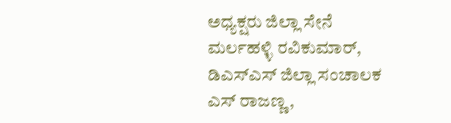ಅಧ್ಯಕ್ಷರು ಜಿಲ್ಲಾ ಸೇನೆ ಮರ್ಲಹಳ್ಳಿ ರವಿಕುಮಾರ್, ಡಿಎಸ್ಎಸ್ ಜಿಲ್ಲಾ ಸಂಚಾಲಕ ಎಸ್ ರಾಜಣ್ಣ,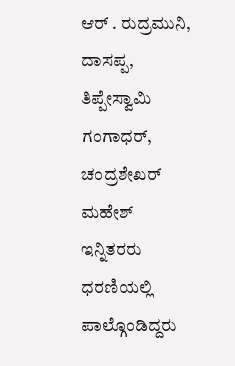ಆರ್ . ರುದ್ರಮುನಿ, ದಾಸಪ್ಪ, ತಿಪ್ಪೇಸ್ವಾಮಿ ಗಂಗಾಧರ್, ಚಂದ್ರಶೇಖರ್ ಮಹೇಶ್ ಇನ್ನಿತರರು ಧರಣಿಯಲ್ಲಿ ಪಾಲ್ಗೊಂಡಿದ್ದರು